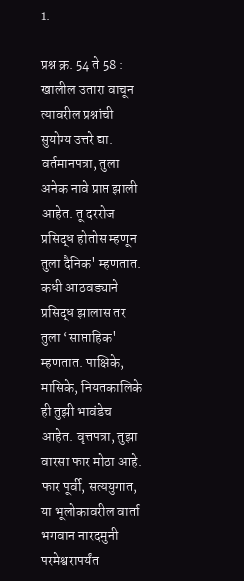1.

प्रश्न क्र. 54 ते 58 : खालील उतारा वाचून त्यावरील प्रश्नांची सुयोग्य उत्तरे द्या. वर्तमानपत्रा, तुला अनेक नावे प्राप्त झाली आहेत. तू दररोज प्रसिद्ध होतोस म्हणून तुला दैनिक' म्हणतात. कधी आठवड्याने प्रसिद्ध झालास तर तुला ‘साप्ताहिक' म्हणतात. पाक्षिके, मासिके, नियतकालिके ही तुझी भावंडेच आहेत. वृत्तपत्रा, तुझा वारसा फार मोठा आहे. फार पूर्वी, सत्ययुगात, या भूलोकावरील वार्ता भगवान नारदमुनी परमेश्वरापर्यंत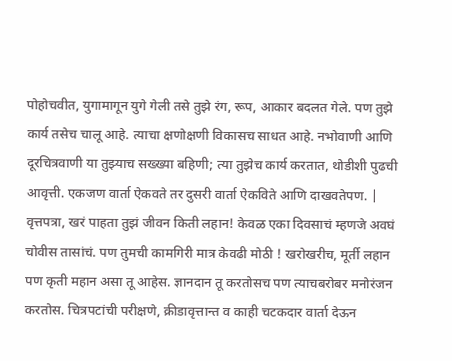पोहोचवीत, युगामागून युगे गेली तसे तुझे रंग, रूप, आकार बदलत गेले. पण तुझे कार्य तसेच चालू आहे. त्याचा क्षणोक्षणी विकासच साधत आहे. नभोवाणी आणि दूरचित्रवाणी या तुझ्याच सख्ख्या बहिणी; त्या तुझेच कार्य करतात, थोडीशी पुढची आवृत्ती. एकजण वार्ता ऐकवते तर दुसरी वार्ता ऐकविते आणि दाखवतेपण. | वृत्तपत्रा, खरं पाहता तुझं जीवन किती लहान! केवळ एका दिवसाचं म्हणजे अवघं चोवीस तासांचं. पण तुमची कामगिरी मात्र केवढी मोठी ! खरोखरीच, मूर्ती लहान पण कृती महान असा तू आहेस. ज्ञानदान तू करतोसच पण त्याचबरोबर मनोरंजन करतोस. चित्रपटांची परीक्षणे, क्रीडावृत्तान्त व काही चटकदार वार्ता देऊन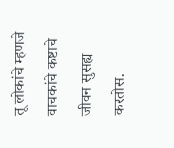तू लोकांचे म्हणजे वाचकांचे कष्टाचे जीवन सुसह्य करतोस.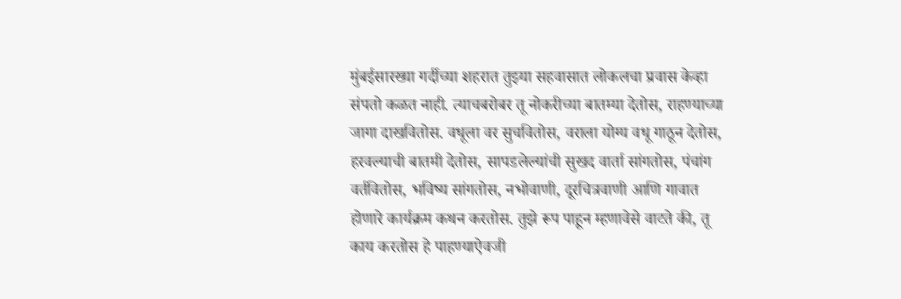मुंबईसारख्या गर्दीच्या शहरात तुझ्या सहवासात लोकलचा प्रवास केव्हा संपतो कळत नाही. त्याचबरोबर तू नोकरीच्या बातम्या देतोस, राहण्याच्या जागा दाखवितोस. वधूला वर सुचवितोस, वराला योग्य वधू गाठून देतोस, हरवल्याची बातमी देतोस, सापडलेल्यांची सुखद वार्ता सांगतोस, पंचांग वर्तवितोस, भविष्य सांगतोस, नभोवाणी, दूरचित्रवाणी आणि गावात होणारे कार्यक्रम कथन करतोस. तुझे रूप पाहून म्हणावेसे वाटते की, तू काय करतोस हे पाहण्याऐवजी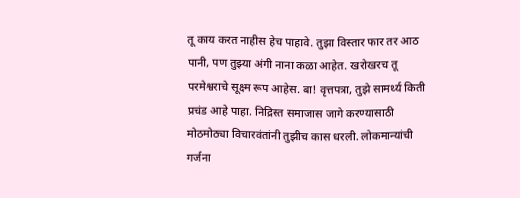तू काय करत नाहीस हेच पाहावे. तुझा विस्तार फार तर आठ पानी, पण तुझ्या अंगी नाना कळा आहेत. खरोखरच तू परमेश्वराचे सूक्ष्म रूप आहेस. बा! वृत्तपत्रा, तुझे सामर्थ्य किती प्रचंड आहे पाहा. निद्रिस्त समाजास जागे करण्यासाठी मोठमोठ्या विचारवंतांनी तुझीच कास धरली. लोकमान्यांची गर्जना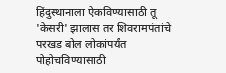हिंदुस्थानाला ऐकविण्यासाठी तू 'केसरी' झालास तर शिवरामपंतांचे परखड बोल लोकांपर्यंत पोहोचविण्यासाठी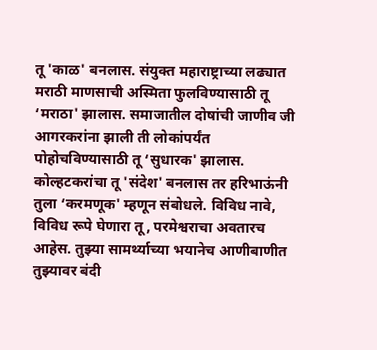तू 'काळ' बनलास. संयुक्त महाराष्ट्राच्या लढ्यात मराठी माणसाची अस्मिता फुलविण्यासाठी तू ‘मराठा' झालास. समाजातील दोषांची जाणीव जी आगरकरांना झाली ती लोकांपर्यंत पोहोचविण्यासाठी तू ‘सुधारक' झालास. कोल्हटकरांचा तू 'संदेश' बनलास तर हरिभाऊंनी तुला ‘करमणूक' म्हणून संबोधले. विविध नावे, विविध रूपे घेणारा तू, परमेश्वराचा अवतारच आहेस. तुझ्या सामर्थ्याच्या भयानेच आणीबाणीत तुझ्यावर बंदी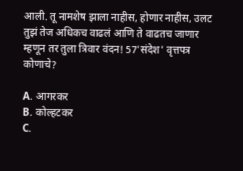आली. तू नामशेष झाला नाहीस, होणार नाहीस, उलट तुझं तेज अधिकच वाढलं आणि ते वाढतच जाणार म्हणून तर तुला त्रिवार वंदन! 57'संदेश' वृत्तपत्र कोणाचे?

A. आगरकर
B. कोल्हटकर
C.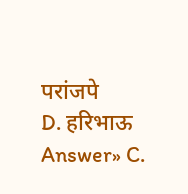परांजपे
D. हरिभाऊ
Answer» C.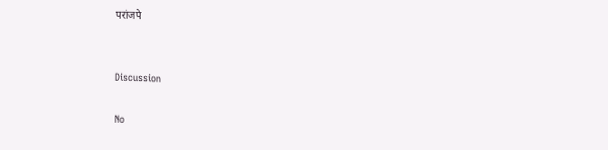परांजपे


Discussion

No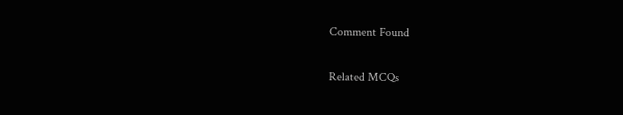Comment Found

Related MCQs